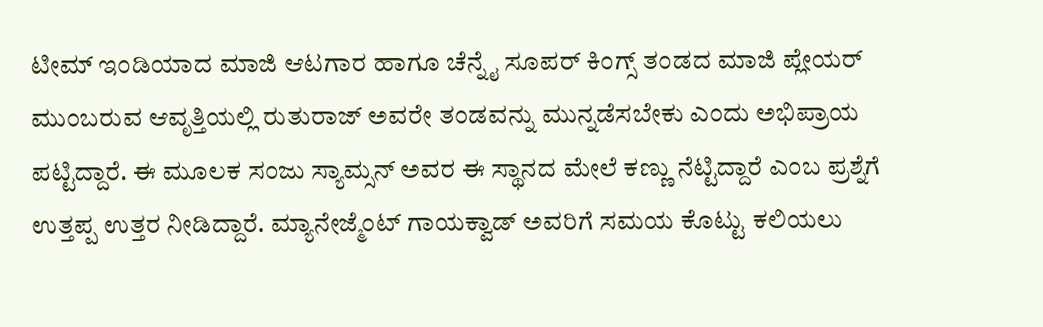ಟೀಮ್ ಇಂಡಿಯಾದ ಮಾಜಿ ಆಟಗಾರ ಹಾಗೂ ಚೆನ್ನೈ ಸೂಪರ್ ಕಿಂಗ್ಸ್ ತಂಡದ ಮಾಜಿ ಪ್ಲೇಯರ್ ಮುಂಬರುವ ಆವೃತ್ತಿಯಲ್ಲಿ ರುತುರಾಜ್ ಅವರೇ ತಂಡವನ್ನು ಮುನ್ನಡೆಸಬೇಕು ಎಂದು ಅಭಿಪ್ರಾಯ ಪಟ್ಟಿದ್ದಾರೆ. ಈ ಮೂಲಕ ಸಂಜು ಸ್ಯಾಮ್ಸನ್ ಅವರ ಈ ಸ್ಥಾನದ ಮೇಲೆ ಕಣ್ಣು ನೆಟ್ಟಿದ್ದಾರೆ ಎಂಬ ಪ್ರಶ್ನೆಗೆ ಉತ್ತಪ್ಪ ಉತ್ತರ ನೀಡಿದ್ದಾರೆ. ಮ್ಯಾನೇಜ್ಮೆಂಟ್ ಗಾಯಕ್ವಾಡ್ ಅವರಿಗೆ ಸಮಯ ಕೊಟ್ಟು ಕಲಿಯಲು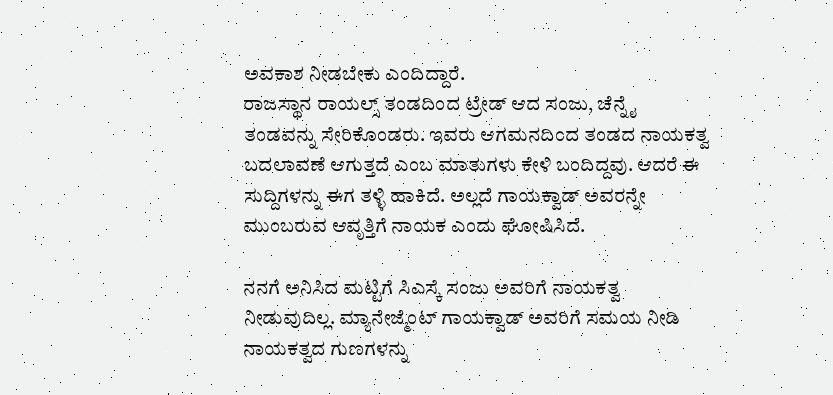ಅವಕಾಶ ನೀಡಬೇಕು ಎಂದಿದ್ದಾರೆ.
ರಾಜಸ್ಥಾನ ರಾಯಲ್ಸ್ ತಂಡದಿಂದ ಟ್ರೇಡ್ ಆದ ಸಂಜು, ಚೆನ್ನೈ ತಂಡವನ್ನು ಸೇರಿಕೊಂಡರು. ಇವರು ಆಗಮನದಿಂದ ತಂಡದ ನಾಯಕತ್ವ ಬದಲಾವಣೆ ಆಗುತ್ತದೆ ಎಂಬ ಮಾತುಗಳು ಕೇಳಿ ಬಂದಿದ್ದವು. ಆದರೆ ಈ ಸುದ್ದಿಗಳನ್ನು ಈಗ ತಳ್ಳಿ ಹಾಕಿದೆ. ಅಲ್ಲದೆ ಗಾಯಕ್ವಾಡ್ ಅವರನ್ನೇ ಮುಂಬರುವ ಆವೃತ್ತಿಗೆ ನಾಯಕ ಎಂದು ಘೋಷಿಸಿದೆ.

ನನಗೆ ಅನಿಸಿದ ಮಟ್ಟಿಗೆ ಸಿಎಸ್ಕೆ ಸಂಜು ಅವರಿಗೆ ನಾಯಕತ್ವ ನೀಡುವುದಿಲ್ಲ. ಮ್ಯಾನೇಜ್ಮೆಂಟ್ ಗಾಯಕ್ವಾಡ್ ಅವರಿಗೆ ಸಮಯ ನೀಡಿ ನಾಯಕತ್ವದ ಗುಣಗಳನ್ನು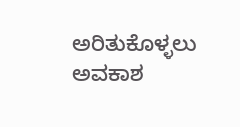ಅರಿತುಕೊಳ್ಳಲು ಅವಕಾಶ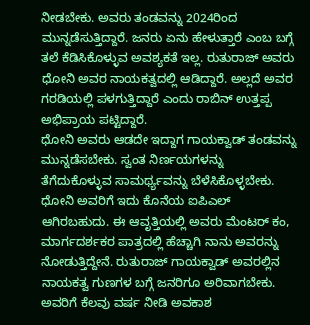ನೀಡಬೇಕು. ಅವರು ತಂಡವನ್ನು 2024ರಿಂದ ಮುನ್ನಡೆಸುತ್ತಿದ್ದಾರೆ. ಜನರು ಏನು ಹೇಳುತ್ತಾರೆ ಎಂಬ ಬಗ್ಗೆ ತಲೆ ಕೆಡಿಸಿಕೊಳ್ಳುವ ಅವಶ್ಯಕತೆ ಇಲ್ಲ. ರುತುರಾಜ್ ಅವರು ಧೋನಿ ಅವರ ನಾಯಕತ್ವದಲ್ಲಿ ಆಡಿದ್ದಾರೆ. ಅಲ್ಲದೆ ಅವರ ಗರಡಿಯಲ್ಲಿ ಪಳಗುತ್ತಿದ್ದಾರೆ ಎಂದು ರಾಬಿನ್ ಉತ್ತಪ್ಪ ಅಭಿಪ್ರಾಯ ಪಟ್ಟಿದ್ದಾರೆ.
ಧೋನಿ ಅವರು ಆಡದೇ ಇದ್ದಾಗ ಗಾಯಕ್ವಾಡ್ ತಂಡವನ್ನು ಮುನ್ನಡೆಸಬೇಕು. ಸ್ವಂತ ನಿರ್ಣಯಗಳನ್ನು ತೆಗೆದುಕೊಳ್ಳುವ ಸಾಮರ್ಥ್ಯವನ್ನು ಬೆಳೆಸಿಕೊಳ್ಳಬೇಕು. ಧೋನಿ ಅವರಿಗೆ ಇದು ಕೊನೆಯ ಐಪಿಎಲ್ ಆಗಿರಬಹುದು. ಈ ಆವೃತ್ತಿಯಲ್ಲಿ ಅವರು ಮೆಂಟರ್ ಕಂ, ಮಾರ್ಗದರ್ಶಕರ ಪಾತ್ರದಲ್ಲಿ ಹೆಚ್ಚಾಗಿ ನಾನು ಅವರನ್ನು ನೋಡುತ್ತಿದ್ದೇನೆ. ರುತುರಾಜ್ ಗಾಯಕ್ವಾಡ್ ಅವರಲ್ಲಿನ ನಾಯಕತ್ವ ಗುಣಗಳ ಬಗ್ಗೆ ಜನರಿಗೂ ಅರಿವಾಗಬೇಕು. ಅವರಿಗೆ ಕೆಲವು ವರ್ಷ ನೀಡಿ ಅವಕಾಶ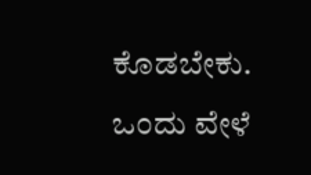ಕೊಡಬೇಕು. ಒಂದು ವೇಳೆ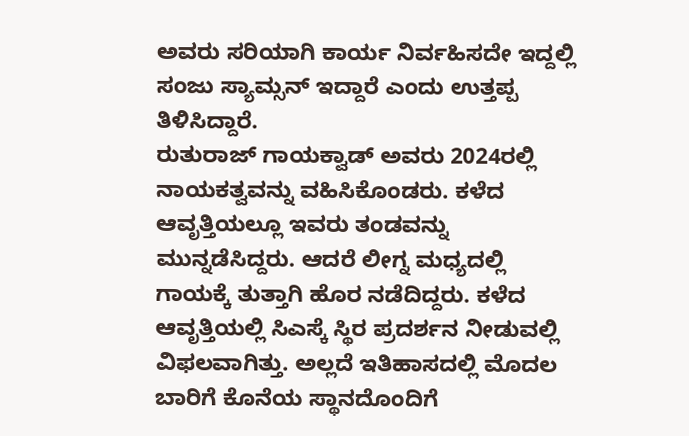ಅವರು ಸರಿಯಾಗಿ ಕಾರ್ಯ ನಿರ್ವಹಿಸದೇ ಇದ್ದಲ್ಲಿ ಸಂಜು ಸ್ಯಾಮ್ಸನ್ ಇದ್ದಾರೆ ಎಂದು ಉತ್ತಪ್ಪ ತಿಳಿಸಿದ್ದಾರೆ.
ರುತುರಾಜ್ ಗಾಯಕ್ವಾಡ್ ಅವರು 2024ರಲ್ಲಿ ನಾಯಕತ್ವವನ್ನು ವಹಿಸಿಕೊಂಡರು. ಕಳೆದ ಆವೃತ್ತಿಯಲ್ಲೂ ಇವರು ತಂಡವನ್ನು ಮುನ್ನಡೆಸಿದ್ದರು. ಆದರೆ ಲೀಗ್ನ ಮಧ್ಯದಲ್ಲಿ ಗಾಯಕ್ಕೆ ತುತ್ತಾಗಿ ಹೊರ ನಡೆದಿದ್ದರು. ಕಳೆದ ಆವೃತ್ತಿಯಲ್ಲಿ ಸಿಎಸ್ಕೆ ಸ್ಥಿರ ಪ್ರದರ್ಶನ ನೀಡುವಲ್ಲಿ ವಿಫಲವಾಗಿತ್ತು. ಅಲ್ಲದೆ ಇತಿಹಾಸದಲ್ಲಿ ಮೊದಲ ಬಾರಿಗೆ ಕೊನೆಯ ಸ್ಥಾನದೊಂದಿಗೆ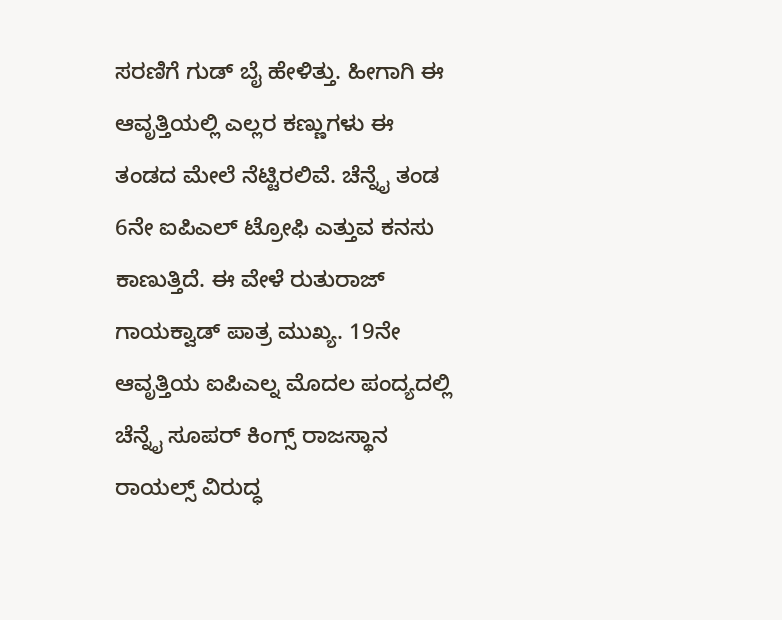ಸರಣಿಗೆ ಗುಡ್ ಬೈ ಹೇಳಿತ್ತು. ಹೀಗಾಗಿ ಈ ಆವೃತ್ತಿಯಲ್ಲಿ ಎಲ್ಲರ ಕಣ್ಣುಗಳು ಈ ತಂಡದ ಮೇಲೆ ನೆಟ್ಟಿರಲಿವೆ. ಚೆನ್ನೈ ತಂಡ 6ನೇ ಐಪಿಎಲ್ ಟ್ರೋಫಿ ಎತ್ತುವ ಕನಸು ಕಾಣುತ್ತಿದೆ. ಈ ವೇಳೆ ರುತುರಾಜ್ ಗಾಯಕ್ವಾಡ್ ಪಾತ್ರ ಮುಖ್ಯ. 19ನೇ ಆವೃತ್ತಿಯ ಐಪಿಎಲ್ನ ಮೊದಲ ಪಂದ್ಯದಲ್ಲಿ ಚೆನ್ನೈ ಸೂಪರ್ ಕಿಂಗ್ಸ್ ರಾಜಸ್ಥಾನ ರಾಯಲ್ಸ್ ವಿರುದ್ಧ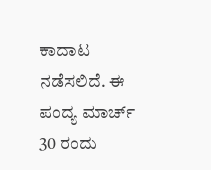ಕಾದಾಟ ನಡೆಸಲಿದೆ. ಈ ಪಂದ್ಯ ಮಾರ್ಚ್ 30 ರಂದು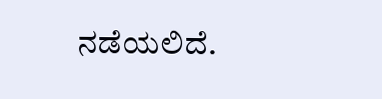ನಡೆಯಲಿದೆ.